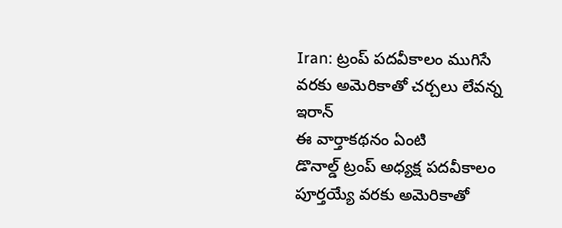Iran: ట్రంప్ పదవీకాలం ముగిసే వరకు అమెరికాతో చర్చలు లేవన్న ఇరాన్
ఈ వార్తాకథనం ఏంటి
డొనాల్డ్ ట్రంప్ అధ్యక్ష పదవీకాలం పూర్తయ్యే వరకు అమెరికాతో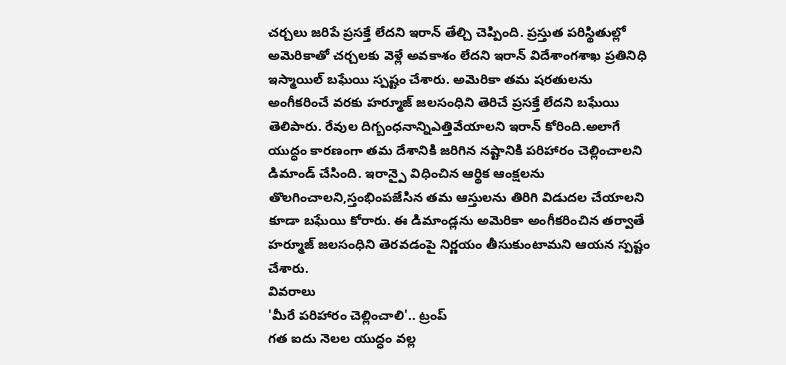చర్చలు జరిపే ప్రసక్తే లేదని ఇరాన్ తేల్చి చెప్పింది. ప్రస్తుత పరిస్థితుల్లో అమెరికాతో చర్చలకు వెళ్లే అవకాశం లేదని ఇరాన్ విదేశాంగశాఖ ప్రతినిధి ఇస్మాయిల్ బఘేయి స్పష్టం చేశారు. అమెరికా తమ షరతులను అంగీకరించే వరకు హర్మూజ్ జలసంధిని తెరిచే ప్రసక్తే లేదని బఘేయి తెలిపారు. రేవుల దిగ్బంధనాన్నిఎత్తివేయాలని ఇరాన్ కోరింది.అలాగే యుద్ధం కారణంగా తమ దేశానికి జరిగిన నష్టానికి పరిహారం చెల్లించాలని డిమాండ్ చేసింది. ఇరాన్పై విధించిన ఆర్థిక ఆంక్షలను తొలగించాలని,స్తంభింపజేసిన తమ ఆస్తులను తిరిగి విడుదల చేయాలని కూడా బఘేయి కోరారు. ఈ డిమాండ్లను అమెరికా అంగీకరించిన తర్వాతే హర్మూజ్ జలసంధిని తెరవడంపై నిర్ణయం తీసుకుంటామని ఆయన స్పష్టం చేశారు.
వివరాలు
'మీరే పరిహారం చెల్లించాలి'.. ట్రంప్
గత ఐదు నెలల యుద్ధం వల్ల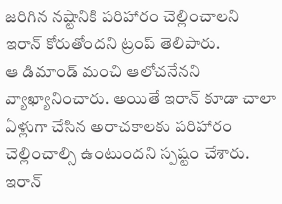జరిగిన నష్టానికి పరిహారం చెల్లించాలని ఇరాన్ కోరుతోందని ట్రంప్ తెలిపారు.
ఆ డిమాండ్ మంచి ఆలోచనేనని వ్యాఖ్యానించారు. అయితే ఇరాన్ కూడా చాలా ఏళ్లుగా చేసిన అరాచకాలకు పరిహారం చెల్లించాల్సి ఉంటుందని స్పష్టం చేశారు.
ఇరాన్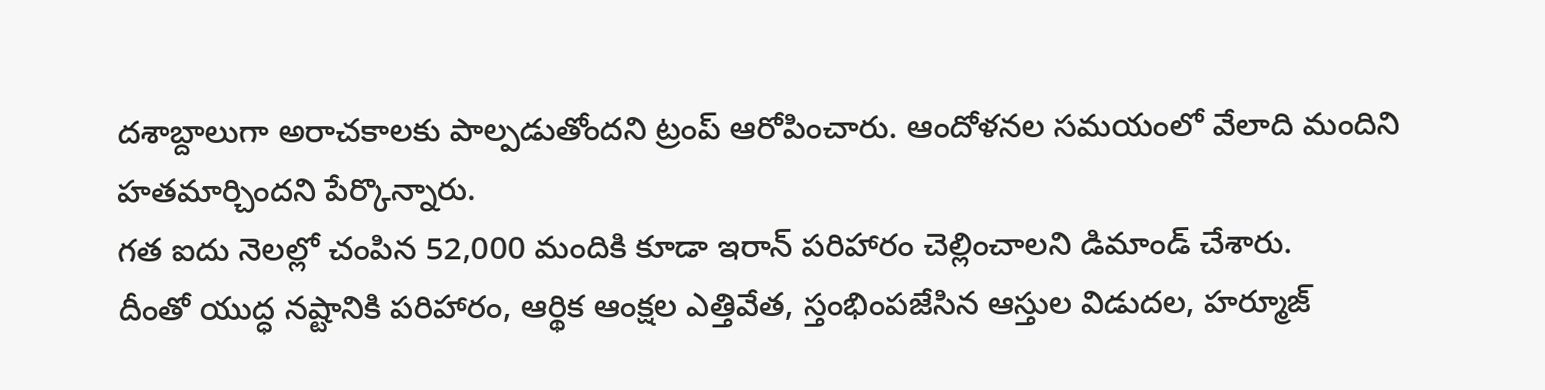దశాబ్దాలుగా అరాచకాలకు పాల్పడుతోందని ట్రంప్ ఆరోపించారు. ఆందోళనల సమయంలో వేలాది మందిని హతమార్చిందని పేర్కొన్నారు.
గత ఐదు నెలల్లో చంపిన 52,000 మందికి కూడా ఇరాన్ పరిహారం చెల్లించాలని డిమాండ్ చేశారు.
దీంతో యుద్ధ నష్టానికి పరిహారం, ఆర్థిక ఆంక్షల ఎత్తివేత, స్తంభింపజేసిన ఆస్తుల విడుదల, హర్మూజ్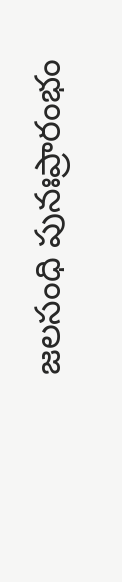జలసంధి పునఃప్రారంభం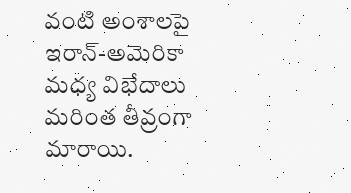వంటి అంశాలపై ఇరాన్-అమెరికా మధ్య విభేదాలు మరింత తీవ్రంగా మారాయి.